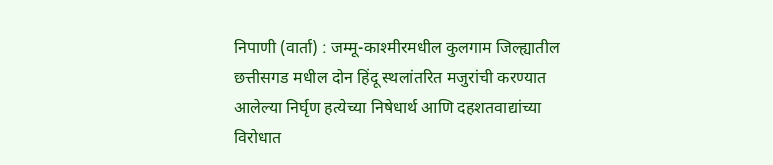निपाणी (वार्ता) : जम्मू-काश्मीरमधील कुलगाम जिल्ह्यातील छत्तीसगड मधील दोन हिंदू स्थलांतरित मजुरांची करण्यात आलेल्या निर्घृण हत्येच्या निषेधार्थ आणि दहशतवाद्यांच्या विरोधात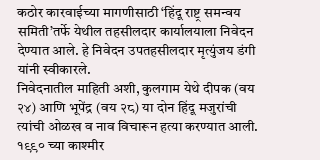कठोर कारवाईच्या मागणीसाठी ‘हिंदू राष्ट्र समन्वय समिती’तर्फे येथील तहसीलदार कार्यालयाला निवेदन देण्यात आले. हे निवेदन उपतहसीलदार मृत्युंजय डंगी यांनी स्वीकारले.
निवेदनातील माहिती अशी, कुलगाम येथे दीपक (वय २४) आणि भूपेंद्र (वय २८) या दोन हिंदू मजुरांची त्यांची ओळख व नाव विचारून हत्या करण्यात आली. १९९० च्या काश्मीर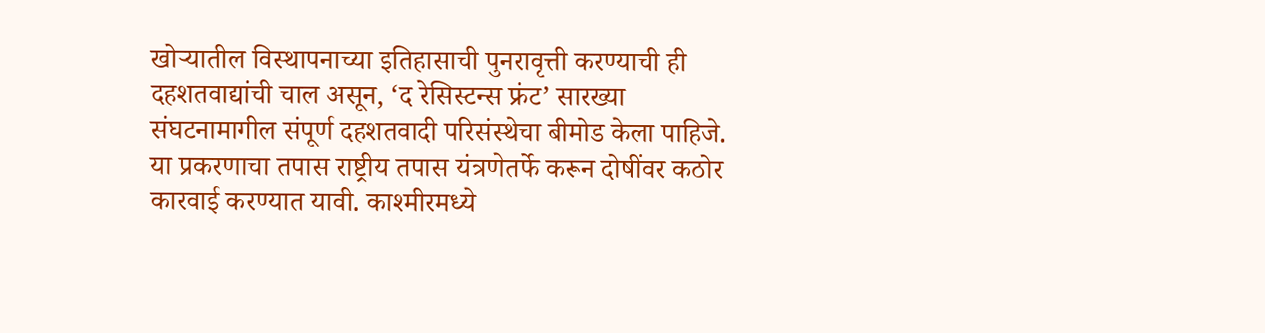खोऱ्यातील विस्थापनाच्या इतिहासाची पुनरावृत्ती करण्याची ही दहशतवाद्यांची चाल असून, ‘द रेसिस्टन्स फ्रंट’ सारख्या संघटनामागील संपूर्ण दहशतवादी परिसंस्थेचा बीमोड केला पाहिजे.
या प्रकरणाचा तपास राष्ट्रीय तपास यंत्रणेतर्फे करून दोषींवर कठोर कारवाई करण्यात यावी. काश्मीरमध्ये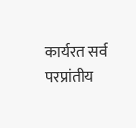कार्यरत सर्व परप्रांतीय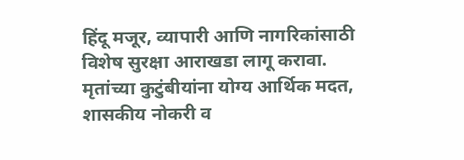हिंदू मजूर, व्यापारी आणि नागरिकांसाठी विशेष सुरक्षा आराखडा लागू करावा.
मृतांच्या कुटुंबीयांना योग्य आर्थिक मदत, शासकीय नोकरी व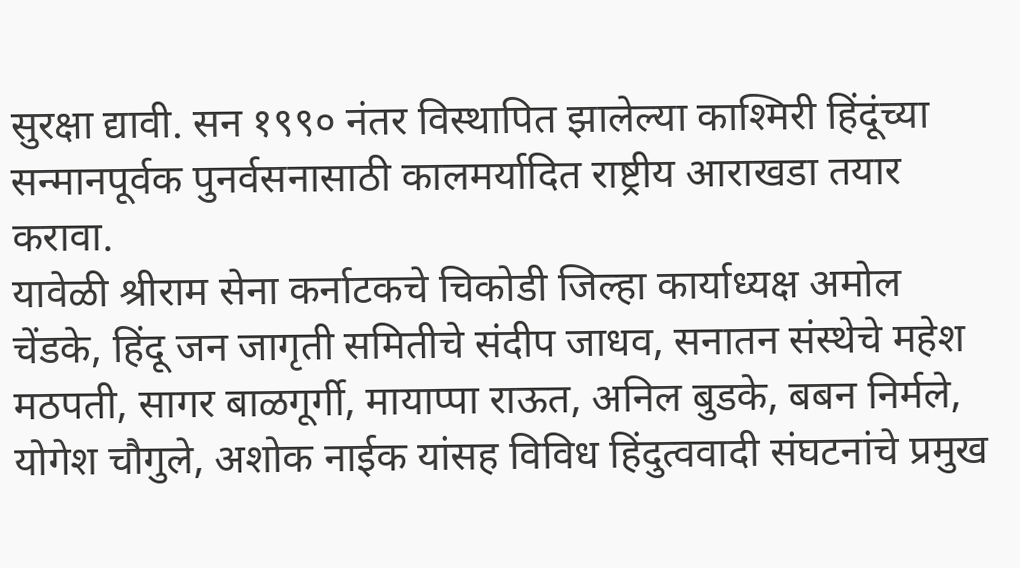सुरक्षा द्यावी. सन १९९० नंतर विस्थापित झालेल्या काश्मिरी हिंदूंच्या सन्मानपूर्वक पुनर्वसनासाठी कालमर्यादित राष्ट्रीय आराखडा तयार करावा.
यावेळी श्रीराम सेना कर्नाटकचे चिकोडी जिल्हा कार्याध्यक्ष अमोल चेंडके, हिंदू जन जागृती समितीचे संदीप जाधव, सनातन संस्थेचे महेश मठपती, सागर बाळगूर्गी, मायाप्पा राऊत, अनिल बुडके, बबन निर्मले, योगेश चौगुले, अशोक नाईक यांसह विविध हिंदुत्ववादी संघटनांचे प्रमुख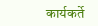कार्यकर्ते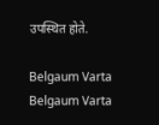उपस्थित होते.

Belgaum Varta Belgaum Varta